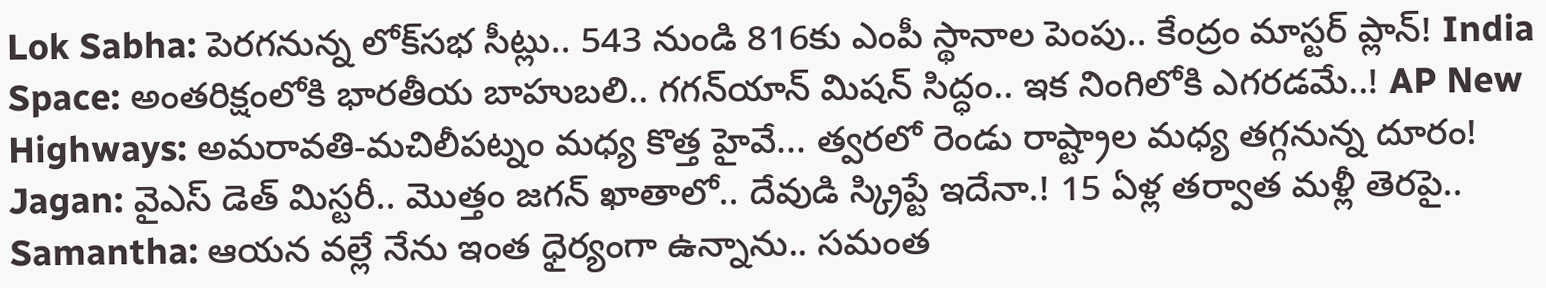Lok Sabha: పెరగనున్న లోక్‌సభ సీట్లు.. 543 నుండి 816కు ఎంపీ స్థానాల పెంపు.. కేంద్రం మాస్టర్ ప్లాన్! India Space: అంతరిక్షంలోకి భారతీయ బాహుబలి.. గగన్‌యాన్ మిషన్ సిద్ధం.. ఇక నింగిలోకి ఎగరడమే..! AP New Highways: అమరావతి-మచిలీపట్నం మధ్య కొత్త హైవే... త్వరలో రెండు రాష్ట్రాల మధ్య తగ్గనున్న దూరం! Jagan: వైఎస్‌ డెత్‌ మిస్టరీ.. మొత్తం జగన్‌ ఖాతాలో.. దేవుడి స్క్రిప్టే ఇదేనా.! 15 ఏళ్ల తర్వాత మళ్లీ తెరపై.. Samantha: ఆయన వల్లే నేను ఇంత ధైర్యంగా ఉన్నాను.. సమంత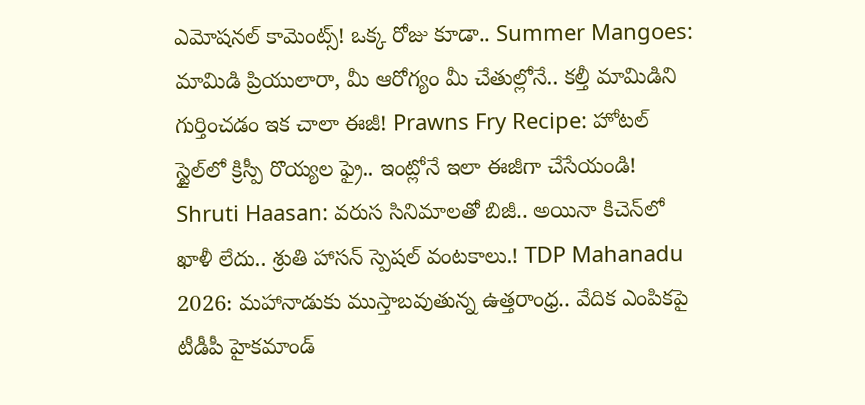ఎమోషనల్ కామెంట్స్! ఒక్క రోజు కూడా.. Summer Mangoes: మామిడి ప్రియులారా, మీ ఆరోగ్యం మీ చేతుల్లోనే.. కల్తీ మామిడిని గుర్తించడం ఇక చాలా ఈజీ! Prawns Fry Recipe: హోటల్ స్టైల్‌లో క్రిస్పీ రొయ్యల ఫ్రై.. ఇంట్లోనే ఇలా ఈజీగా చేసేయండి! Shruti Haasan: వరుస సినిమాలతో బిజీ.. అయినా కిచెన్‌లో ఖాళీ లేదు.. శ్రుతి హాసన్ స్పెషల్ వంటకాలు.! TDP Mahanadu 2026: మహానాడుకు ముస్తాబవుతున్న ఉత్తరాంధ్ర.. వేదిక ఎంపికపై టీడీపీ హైకమాండ్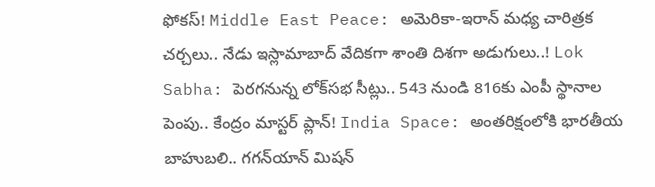ఫోకస్! Middle East Peace: అమెరికా-ఇరాన్ మధ్య చారిత్రక చర్చలు.. నేడు ఇస్లామాబాద్ వేదికగా శాంతి దిశగా అడుగులు..! Lok Sabha: పెరగనున్న లోక్‌సభ సీట్లు.. 543 నుండి 816కు ఎంపీ స్థానాల పెంపు.. కేంద్రం మాస్టర్ ప్లాన్! India Space: అంతరిక్షంలోకి భారతీయ బాహుబలి.. గగన్‌యాన్ మిషన్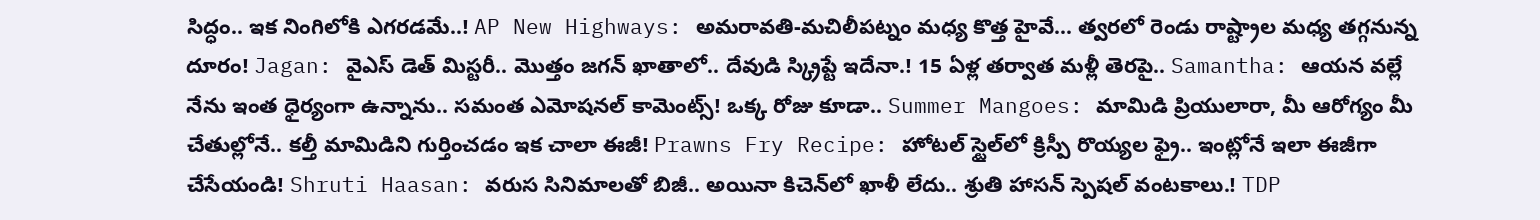సిద్ధం.. ఇక నింగిలోకి ఎగరడమే..! AP New Highways: అమరావతి-మచిలీపట్నం మధ్య కొత్త హైవే... త్వరలో రెండు రాష్ట్రాల మధ్య తగ్గనున్న దూరం! Jagan: వైఎస్‌ డెత్‌ మిస్టరీ.. మొత్తం జగన్‌ ఖాతాలో.. దేవుడి స్క్రిప్టే ఇదేనా.! 15 ఏళ్ల తర్వాత మళ్లీ తెరపై.. Samantha: ఆయన వల్లే నేను ఇంత ధైర్యంగా ఉన్నాను.. సమంత ఎమోషనల్ కామెంట్స్! ఒక్క రోజు కూడా.. Summer Mangoes: మామిడి ప్రియులారా, మీ ఆరోగ్యం మీ చేతుల్లోనే.. కల్తీ మామిడిని గుర్తించడం ఇక చాలా ఈజీ! Prawns Fry Recipe: హోటల్ స్టైల్‌లో క్రిస్పీ రొయ్యల ఫ్రై.. ఇంట్లోనే ఇలా ఈజీగా చేసేయండి! Shruti Haasan: వరుస సినిమాలతో బిజీ.. అయినా కిచెన్‌లో ఖాళీ లేదు.. శ్రుతి హాసన్ స్పెషల్ వంటకాలు.! TDP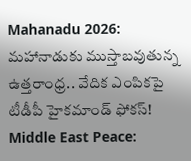Mahanadu 2026: మహానాడుకు ముస్తాబవుతున్న ఉత్తరాంధ్ర.. వేదిక ఎంపికపై టీడీపీ హైకమాండ్ ఫోకస్! Middle East Peace: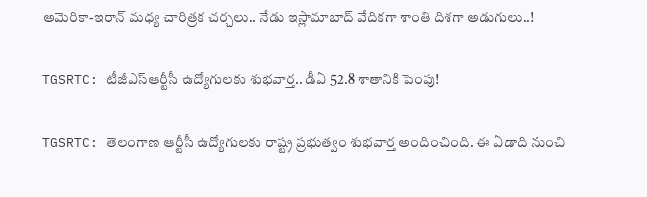అమెరికా-ఇరాన్ మధ్య చారిత్రక చర్చలు.. నేడు ఇస్లామాబాద్ వేదికగా శాంతి దిశగా అడుగులు..!

TGSRTC: టీజీఎస్‌ఆర్టీసీ ఉద్యోగులకు శుభవార్త.. డీఏ 52.8 శాతానికి పెంపు!

TGSRTC: తెలంగాణ ఆర్టీసీ ఉద్యోగులకు రాష్ట్ర ప్రభుత్వం శుభవార్త అందించింది. ఈ ఏడాది నుంచి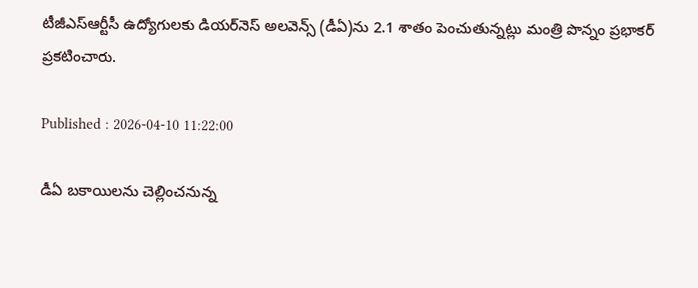టీజీఎస్‌ఆర్టీసీ ఉద్యోగులకు డియర్‌నెస్ అలవెన్స్ (డీఏ)ను 2.1 శాతం పెంచుతున్నట్లు మంత్రి పొన్నం ప్రభాకర్ ప్రకటించారు.

Published : 2026-04-10 11:22:00

డీఏ బకాయిలను చెల్లించనున్న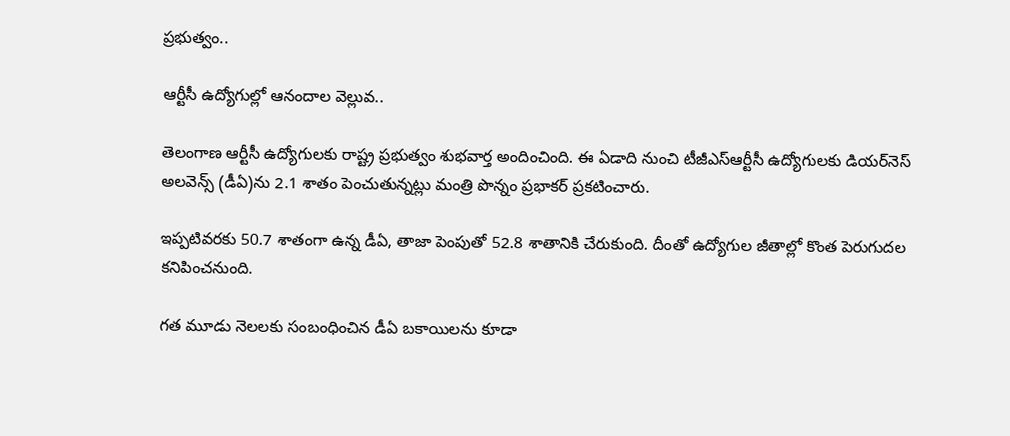ప్రభుత్వం..

ఆర్టీసీ ఉద్యోగుల్లో ఆనందాల వెల్లువ..

తెలంగాణ ఆర్టీసీ ఉద్యోగులకు రాష్ట్ర ప్రభుత్వం శుభవార్త అందించింది. ఈ ఏడాది నుంచి టీజీఎస్‌ఆర్టీసీ ఉద్యోగులకు డియర్‌నెస్ అలవెన్స్ (డీఏ)ను 2.1 శాతం పెంచుతున్నట్లు మంత్రి పొన్నం ప్రభాకర్ ప్రకటించారు.

ఇప్పటివరకు 50.7 శాతంగా ఉన్న డీఏ, తాజా పెంపుతో 52.8 శాతానికి చేరుకుంది. దీంతో ఉద్యోగుల జీతాల్లో కొంత పెరుగుదల కనిపించనుంది.

గత మూడు నెలలకు సంబంధించిన డీఏ బకాయిలను కూడా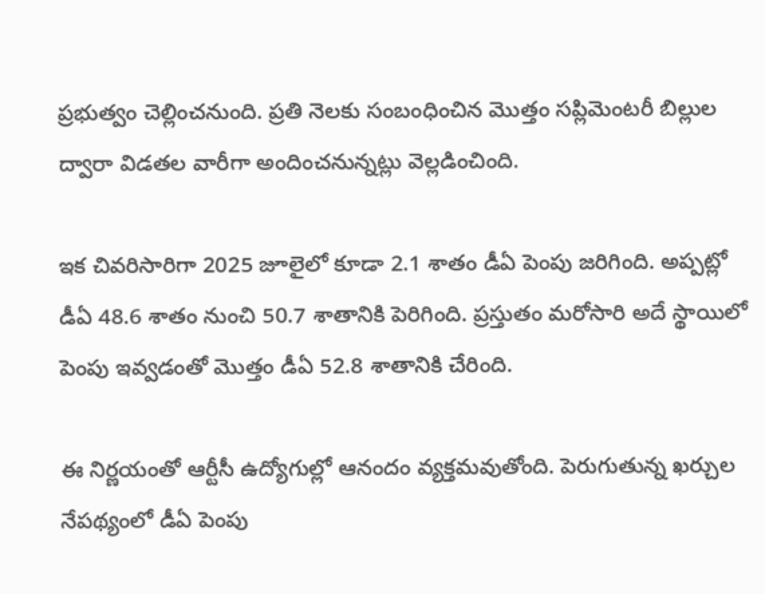ప్రభుత్వం చెల్లించనుంది. ప్రతి నెలకు సంబంధించిన మొత్తం సప్లిమెంటరీ బిల్లుల ద్వారా విడతల వారీగా అందించనున్నట్లు వెల్లడించింది.

ఇక చివరిసారిగా 2025 జూలైలో కూడా 2.1 శాతం డీఏ పెంపు జరిగింది. అప్పట్లో డీఏ 48.6 శాతం నుంచి 50.7 శాతానికి పెరిగింది. ప్రస్తుతం మరోసారి అదే స్థాయిలో పెంపు ఇవ్వడంతో మొత్తం డీఏ 52.8 శాతానికి చేరింది.

ఈ నిర్ణయంతో ఆర్టీసీ ఉద్యోగుల్లో ఆనందం వ్యక్తమవుతోంది. పెరుగుతున్న ఖర్చుల నేపథ్యంలో డీఏ పెంపు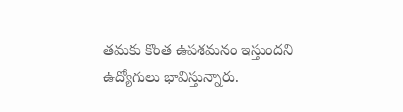తమకు కొంత ఉపశమనం ఇస్తుందని ఉద్యోగులు భావిస్తున్నారు.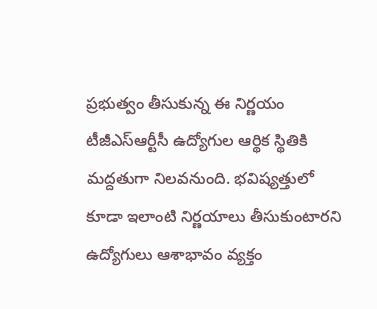ప్రభుత్వం తీసుకున్న ఈ నిర్ణయం టీజీఎస్‌ఆర్టీసీ ఉద్యోగుల ఆర్థిక స్థితికి మద్దతుగా నిలవనుంది. భవిష్యత్తులో కూడా ఇలాంటి నిర్ణయాలు తీసుకుంటారని ఉద్యోగులు ఆశాభావం వ్యక్తం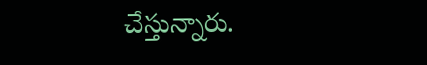చేస్తున్నారు.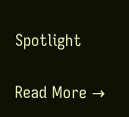Spotlight

Read More →